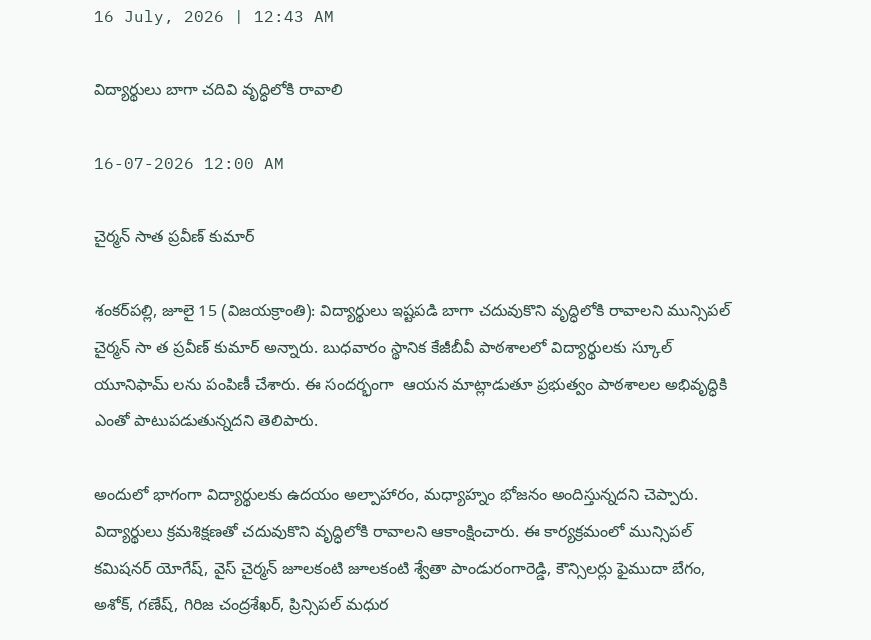16 July, 2026 | 12:43 AM

విద్యార్థులు బాగా చదివి వృద్ధిలోకి రావాలి

16-07-2026 12:00 AM

చైర్మన్ సాత ప్రవీణ్ కుమార్

శంకర్‌పల్లి, జూలై 15 (విజయక్రాంతి): విద్యార్థులు ఇష్టపడి బాగా చదువుకొని వృద్ధిలోకి రావాలని మున్సిపల్ చైర్మన్ సా త ప్రవీణ్ కుమార్ అన్నారు. బుధవారం స్థానిక కేజీబీవీ పాఠశాలలో విద్యార్థులకు స్కూల్ యూనిఫామ్ లను పంపిణీ చేశారు. ఈ సందర్భంగా  ఆయన మాట్లాడుతూ ప్రభుత్వం పాఠశాలల అభివృద్ధికి ఎంతో పాటుపడుతున్నదని తెలిపారు.

అందులో భాగంగా విద్యార్థులకు ఉదయం అల్పాహారం, మధ్యాహ్నం భోజనం అందిస్తున్నదని చెప్పారు. విద్యార్థులు క్రమశిక్షణతో చదువుకొని వృద్ధిలోకి రావాలని ఆకాంక్షించారు. ఈ కార్యక్రమంలో మున్సిపల్ కమిషనర్ యోగేష్, వైస్ చైర్మన్ జూలకంటి జూలకంటి శ్వేతా పాండురంగారెడ్డి, కౌన్సిలర్లు ఫైముదా బేగం, అశోక్, గణేష్, గిరిజ చంద్రశేఖర్, ప్రిన్సిపల్ మధుర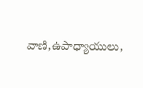వాణి,ఉపాధ్యాయులు,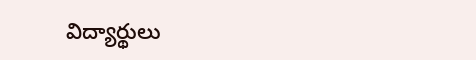విద్యార్థులు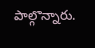పాల్గొన్నారు.